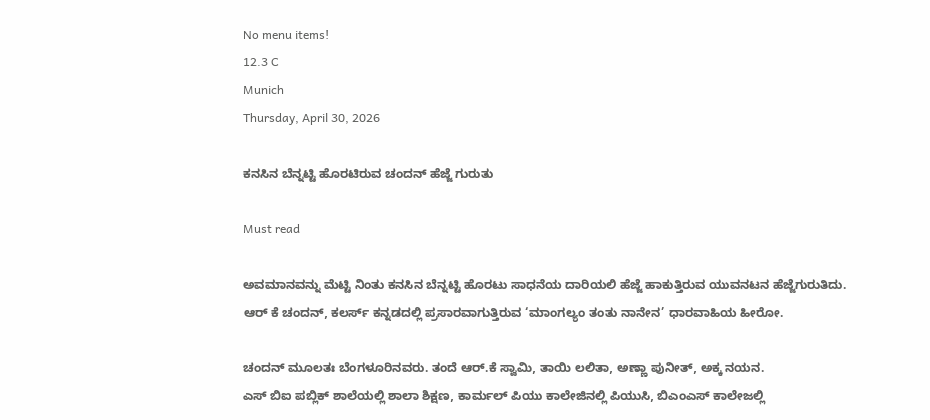No menu items!
12.3 C
Munich
Thursday, April 30, 2026

ಕನಸಿನ ಬೆನ್ನಟ್ಟಿ ಹೊರಟಿರುವ‌ ಚಂದನ್ ಹೆಜ್ಜೆ ಗುರುತು

Must read

ಅವಮಾನವನ್ನು ಮೆಟ್ಟಿ ನಿಂತು ಕನಸಿನ ಬೆನ್ನಟ್ಟಿ ಹೊರಟು ಸಾಧನೆಯ ದಾರಿಯಲಿ ಹೆಜ್ಜೆ ಹಾಕುತ್ತಿರುವ ಯುವನಟನ ಹೆಜ್ಜೆಗುರುತಿದು.
ಆರ್ ಕೆ ಚಂದನ್, ಕಲರ್ಸ್ ಕನ್ನಡದಲ್ಲಿ ಪ್ರಸಾರವಾಗುತ್ತಿರುವ ‘ಮಾಂಗಲ್ಯಂ ತಂತು ನಾನೇನ’ ಧಾರವಾಹಿಯ ಹೀರೋ.

ಚಂದನ್ ಮೂಲತಃ ಬೆಂಗಳೂರಿನವರು. ತಂದೆ ಆರ್.ಕೆ ಸ್ವಾಮಿ, ತಾಯಿ ಲಲಿತಾ, ಅಣ್ಣಾ ಪುನೀತ್, ಅಕ್ಕ ನಯನ.
ಎಸ್ ಬಿಐ ಪಬ್ಲಿಕ್ ಶಾಲೆಯಲ್ಲಿ ಶಾಲಾ ಶಿಕ್ಷಣ, ಕಾರ್ಮಲ್ ಪಿಯು ಕಾಲೇಜಿನಲ್ಲಿ ಪಿಯುಸಿ, ಬಿಎಂಎಸ್ ಕಾಲೇಜಲ್ಲಿ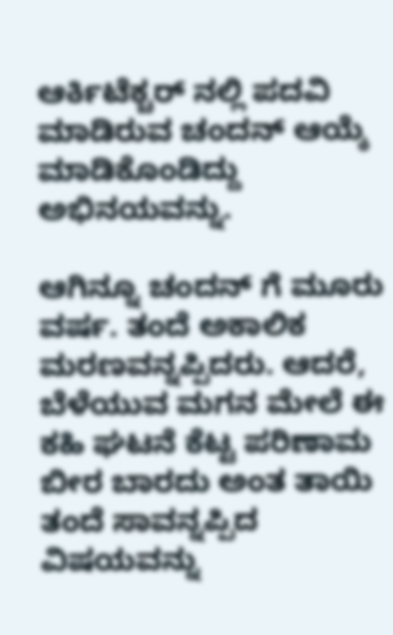ಆರ್ಕಿಟೆಕ್ಚರ್ ‌ನಲ್ಲಿ ಪದವಿ ಮಾಡಿರುವ ಚಂದನ್ ಆಯ್ಕೆ ಮಾಡಿಕೊಂಡಿದ್ದು ಅಭಿನಯವನ್ನು.

ಆಗಿನ್ನೂ ಚಂದನ್ ಗೆ ಮೂರು ವರ್ಷ. ತಂದೆ ಅಕಾಲಿಕ ಮರಣವನ್ನಪ್ಪಿದರು. ಆದರೆ, ಬೆಳೆಯುವ ಮಗನ ಮೇಲೆ ಈ ಕಹಿ ಘಟನೆ ಕೆಟ್ಟ ಪರಿಣಾಮ ಬೀರ ಬಾರದು ಅಂತ ತಾಯಿ ತಂದೆ ಸಾವನ್ನಪ್ಪಿದ ವಿಷಯವನ್ನು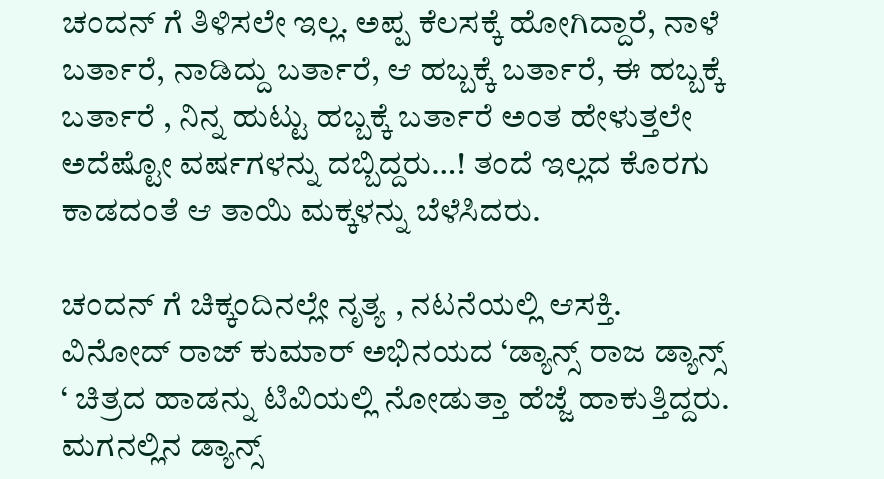ಚಂದನ್ ಗೆ ತಿಳಿಸಲೇ ಇಲ್ಲ. ಅಪ್ಪ ಕೆಲಸಕ್ಕೆ ಹೋಗಿದ್ದಾರೆ, ನಾಳೆ ಬರ್ತಾರೆ, ನಾಡಿದ್ದು ಬರ್ತಾರೆ, ಆ ಹಬ್ಬಕ್ಕೆ ಬರ್ತಾರೆ, ಈ ಹಬ್ಬಕ್ಕೆ ಬರ್ತಾರೆ , ನಿನ್ನ ಹುಟ್ಟು ಹಬ್ಬಕ್ಕೆ ಬರ್ತಾರೆ ಅಂತ ಹೇಳುತ್ತಲೇ ಅದೆಷ್ಟೋ ವರ್ಷಗಳನ್ನು ದಬ್ಬಿದ್ದರು…! ತಂದೆ ಇಲ್ಲದ ಕೊರಗು ಕಾಡದಂತೆ ಆ ತಾಯಿ ಮಕ್ಕಳನ್ನು ಬೆಳೆಸಿದರು.

ಚಂದನ್ ಗೆ ಚಿಕ್ಕಂದಿನಲ್ಲೇ ನೃತ್ಯ , ನಟನೆಯಲ್ಲಿ ಆಸಕ್ತಿ. ವಿನೋದ್ ರಾಜ್ ಕುಮಾರ್ ಅಭಿನಯದ ‘ಡ್ಯಾನ್ಸ್ ರಾಜ ಡ್ಯಾನ್ಸ್ ‘ ಚಿತ್ರದ ಹಾಡನ್ನು ಟಿವಿಯಲ್ಲಿ ನೋಡುತ್ತಾ ಹೆಜ್ಜೆ ಹಾಕುತ್ತಿದ್ದರು. ಮಗನಲ್ಲಿನ ಡ್ಯಾನ್ಸ್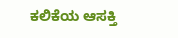ಕಲಿಕೆಯ ಆಸಕ್ತಿ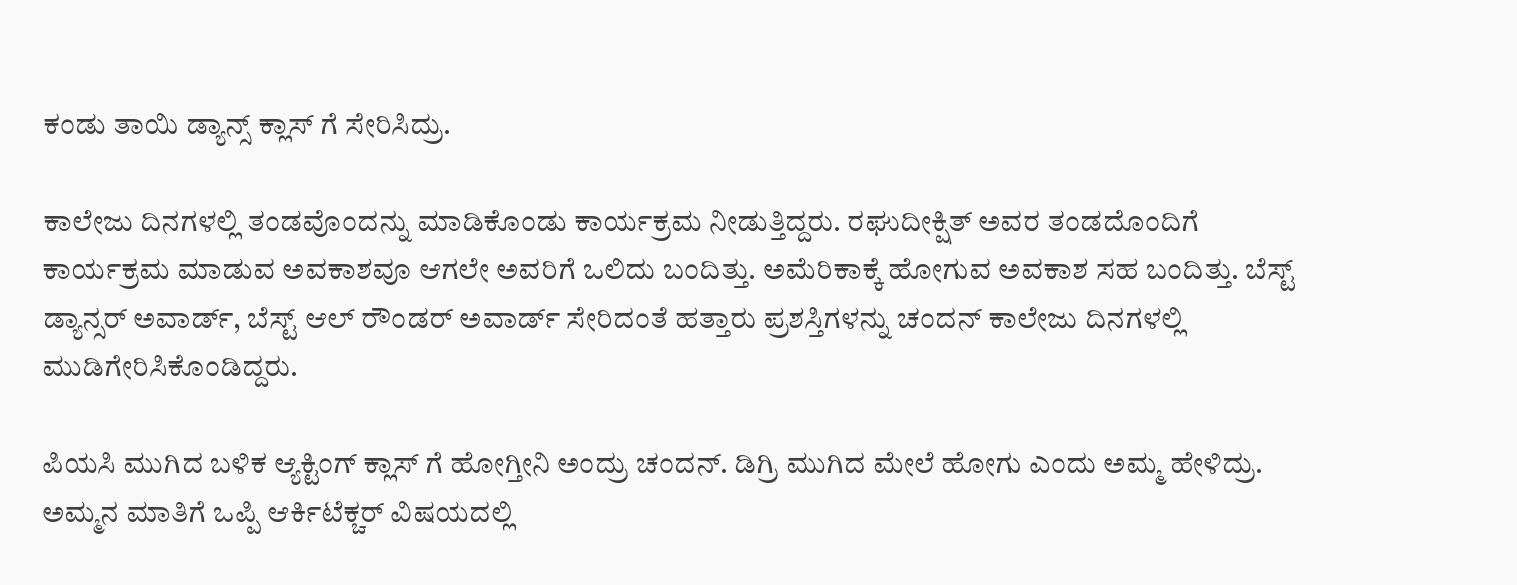ಕಂಡು ತಾಯಿ ಡ್ಯಾನ್ಸ್ ಕ್ಲಾಸ್ ಗೆ ಸೇರಿಸಿದ್ರು.

ಕಾಲೇಜು ದಿನಗಳಲ್ಲಿ ತಂಡವೊಂದನ್ನು ಮಾಡಿಕೊಂಡು ಕಾರ್ಯಕ್ರಮ ನೀಡುತ್ತಿದ್ದರು. ರಘುದೀಕ್ಷಿತ್ ಅವರ ತಂಡದೊಂದಿಗೆ ಕಾರ್ಯಕ್ರಮ‌ ಮಾಡುವ ಅವಕಾಶವೂ ಆಗಲೇ ಅವರಿಗೆ ಒಲಿದು ಬಂದಿತ್ತು. ಅಮೆರಿಕಾಕ್ಕೆ ಹೋಗುವ ಅವಕಾಶ ಸಹ ಬಂದಿತ್ತು. ಬೆಸ್ಟ್ ಡ್ಯಾನ್ಸರ್ ಅವಾರ್ಡ್, ಬೆಸ್ಟ್ ಆಲ್ ರೌಂಡರ್ ಅವಾರ್ಡ್ ಸೇರಿದಂತೆ ಹತ್ತಾರು ಪ್ರಶಸ್ತಿಗಳನ್ನು ಚಂದನ್ ಕಾಲೇಜು ದಿನಗಳಲ್ಲಿ ಮುಡಿಗೇರಿಸಿಕೊಂಡಿದ್ದರು.

ಪಿಯಸಿ ಮುಗಿದ ಬಳಿಕ ಆ್ಯಕ್ಟಿಂಗ್ ಕ್ಲಾಸ್ ಗೆ ಹೋಗ್ತೀನಿ ಅಂದ್ರು ಚಂದನ್. ಡಿಗ್ರಿ ಮುಗಿದ ಮೇಲೆ ಹೋಗು ಎಂದು ಅಮ್ಮ ಹೇಳಿದ್ರು. ಅಮ್ಮನ ಮಾತಿಗೆ ಒಪ್ಪಿ ಆರ್ಕಿಟೆಕ್ಚರ್ ವಿಷಯದಲ್ಲಿ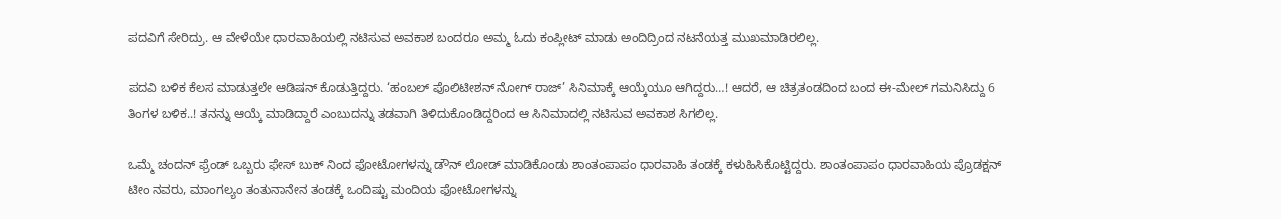ಪದವಿಗೆ ಸೇರಿದ್ರು. ಆ ವೇಳೆಯೇ ಧಾರವಾಹಿಯಲ್ಲಿ ನಟಿಸುವ ಅವಕಾಶ ಬಂದರೂ ಅಮ್ಮ ಓದು ಕಂಪ್ಲೀಟ್ ಮಾಡು ಅಂದಿದ್ರಿಂದ ನಟನೆಯತ್ತ ಮುಖಮಾಡಿರಲಿಲ್ಲ.

ಪದವಿ ಬಳಿಕ ಕೆಲಸ ಮಾಡುತ್ತಲೇ ಆಡಿಷನ್ ಕೊಡುತ್ತಿದ್ದರು. ‘ಹಂಬಲ್ ಪೊಲಿಟೀಶನ್ ನೋಗ್ ರಾಜ್’ ಸಿನಿಮಾಕ್ಕೆ ಆಯ್ಕೆಯೂ ಆಗಿದ್ದರು…! ಆದರೆ, ಆ ಚಿತ್ರತಂಡದಿಂದ ಬಂದ ಈ-ಮೇಲ್ ಗಮನಿಸಿದ್ದು 6 ತಿಂಗಳ ಬಳಿಕ..! ತನನ್ನು ಆಯ್ಕೆ ಮಾಡಿದ್ದಾರೆ ಎಂಬುದನ್ನು ತಡವಾಗಿ ತಿಳಿದುಕೊಂಡಿದ್ದರಿಂದ ಆ ಸಿನಿಮಾದಲ್ಲಿ ನಟಿಸುವ ಅವಕಾಶ ಸಿಗಲಿಲ್ಲ.

ಒಮ್ಮೆ ಚಂದನ್ ಫ್ರೆಂಡ್ ಒಬ್ಬರು ಫೇಸ್ ಬುಕ್ ನಿಂದ ಫೋಟೋಗಳನ್ನು ಡೌನ್ ಲೋಡ್ ಮಾಡಿಕೊಂಡು ಶಾಂತಂಪಾಪಂ ಧಾರವಾಹಿ ತಂಡಕ್ಕೆ ಕಳುಹಿಸಿಕೊಟ್ಟಿದ್ದರು. ಶಾಂತಂಪಾಪಂ ಧಾರವಾಹಿಯ ಪ್ರೊಡಕ್ಷನ್ ಟೀಂ ನವರು, ಮಾಂಗಲ್ಯಂ ತಂತುನಾನೇನ ತಂಡಕ್ಕೆ ಒಂದಿಷ್ಟು ಮಂದಿಯ ಫೋಟೋಗಳನ್ನು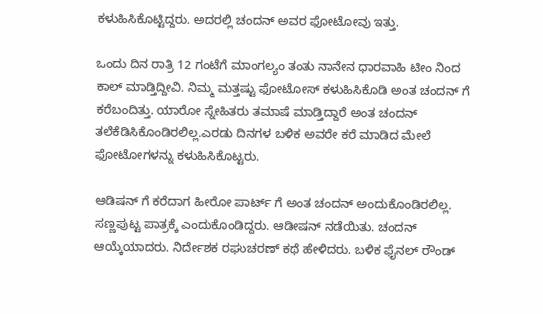ಕಳುಹಿಸಿಕೊಟ್ಟಿದ್ದರು. ಅದರಲ್ಲಿ ಚಂದನ್ ಅವರ ಫೋಟೋವು ಇತ್ತು.

ಒಂದು ದಿನ ರಾತ್ರಿ 12 ಗಂಟೆಗೆ ಮಾಂಗಲ್ಯಂ ತಂತು ನಾನೇನ ಧಾರವಾಹಿ ಟೀಂ ನಿಂದ ಕಾಲ್ ಮಾಡ್ತಿದ್ದೀವಿ. ನಿಮ್ಮ ಮತ್ತಷ್ಟು ಫೋಟೋಸ್ ಕಳುಹಿಸಿಕೊಡಿ ಅಂತ ಚಂದನ್ ಗೆ ಕರೆಬಂದಿತ್ತು. ಯಾರೋ ಸ್ನೇಹಿತರು ತಮಾಷೆ ಮಾಡ್ತಿದ್ದಾರೆ ಅಂತ ಚಂದನ್ ತಲೆ‌ಕೆಡಿಸಿಕೊಂಡಿರಲಿಲ್ಲ‌.ಎರಡು ದಿನಗಳ ಬಳಿಕ ಅವರೇ ಕರೆ ಮಾಡಿದ ಮೇಲೆ ಫೋಟೋಗಳನ್ನು ಕಳುಹಿಸಿಕೊಟ್ಟರು.

ಆಡಿಷನ್ ಗೆ ಕರೆದಾಗ ಹೀರೋ ಪಾರ್ಟ್ ಗೆ ಅಂತ ಚಂದನ್ ಅಂದುಕೊಂಡಿರಲಿಲ್ಲ. ಸಣ್ಣಪುಟ್ಟ ಪಾತ್ರಕ್ಕೆ ಎಂದುಕೊಂಡಿದ್ದರು. ಆಡೀಷನ್ ನಡೆಯಿತು. ಚಂದನ್ ಆಯ್ಕೆಯಾದರು. ನಿರ್ದೇಶಕ ರಘುಚರಣ್ ಕಥೆ ಹೇಳಿದರು. ಬಳಿಕ ಫೈನಲ್ ರೌಂಡ್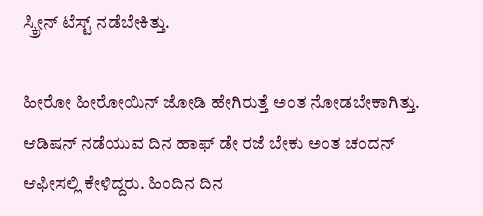ಸ್ಕ್ರೀನ್ ಟೆಸ್ಟ್ ನಡೆಬೇಕಿತ್ತು.

ಹೀರೋ ಹೀರೋಯಿನ್ ಜೋಡಿ ಹೇಗಿರುತ್ತೆ ಅಂತ ನೋಡಬೇಕಾಗಿತ್ತು. ಆಡಿಷನ್ ನಡೆಯುವ ದಿನ ಹಾಫ್ ಡೇ ರಜೆ ಬೇಕು ಅಂತ ಚಂದನ್ ಆಫೀಸಲ್ಲಿ ಕೇಳಿದ್ದರು. ಹಿಂದಿನ ದಿನ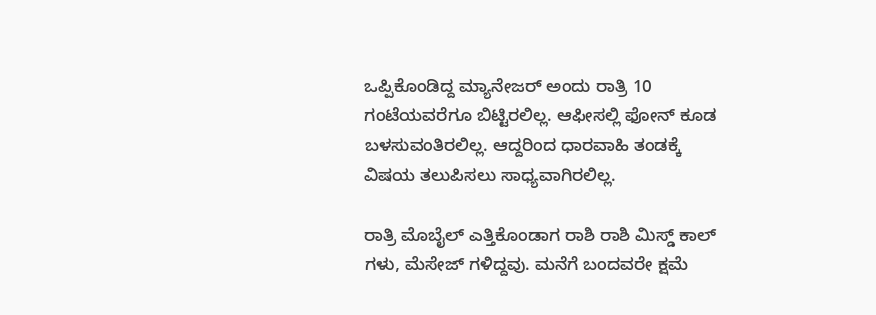ಒಪ್ಪಿಕೊಂಡಿದ್ದ ಮ್ಯಾನೇಜರ್ ಅಂದು ರಾತ್ರಿ 10 ಗಂಟೆಯವರೆಗೂ ಬಿಟ್ಟಿರಲಿಲ್ಲ. ಆಫೀಸಲ್ಲಿ ಫೋನ್ ಕೂಡ ಬಳಸುವಂತಿರಲಿಲ್ಲ. ಆದ್ದರಿಂದ ಧಾರವಾಹಿ ತಂಡಕ್ಕೆ ವಿಷಯ ತಲುಪಿಸಲು ಸಾಧ್ಯವಾಗಿರಲಿಲ್ಲ.

ರಾತ್ರಿ ಮೊಬೈಲ್ ಎತ್ತಿಕೊಂಡಾಗ ರಾಶಿ ರಾಶಿ ಮಿಸ್ಡ್ ಕಾಲ್ ಗಳು, ಮೆಸೇಜ್ ಗಳಿದ್ದವು. ಮನೆಗೆ ಬಂದವರೇ ಕ್ಷಮೆ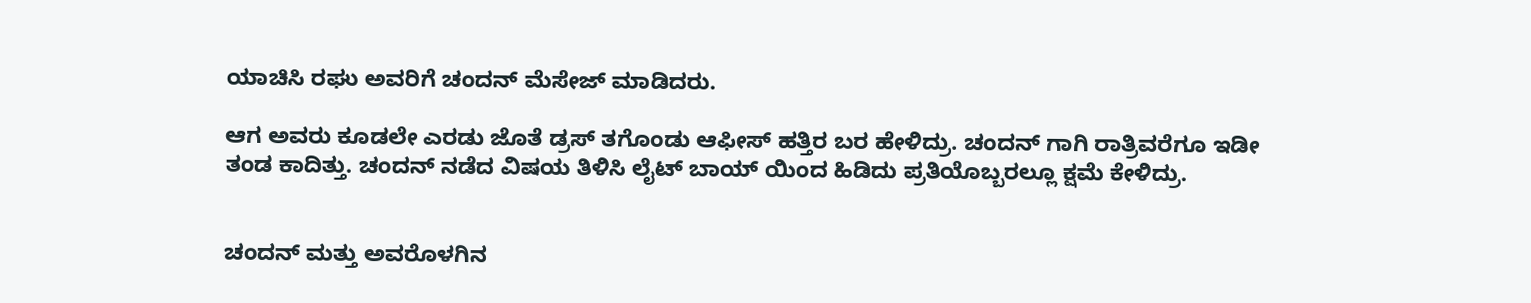ಯಾಚಿಸಿ ರಘು ಅವರಿಗೆ ಚಂದನ್ ಮೆಸೇಜ್ ಮಾಡಿದರು.

ಆಗ ಅವರು ಕೂಡಲೇ ಎರಡು ಜೊತೆ ಡ್ರಸ್ ತಗೊಂಡು ಆಫೀಸ್ ಹತ್ತಿರ ಬರ ಹೇಳಿದ್ರು. ಚಂದನ್ ಗಾಗಿ ರಾತ್ರಿವರೆಗೂ ಇಡೀ ತಂಡ ಕಾದಿತ್ತು. ಚಂದನ್ ನಡೆದ ವಿಷಯ ತಿಳಿಸಿ ಲೈಟ್ ಬಾಯ್ ಯಿಂದ ಹಿಡಿದು ಪ್ರತಿಯೊಬ್ಬರಲ್ಲೂ ಕ್ಷಮೆ ಕೇಳಿದ್ರು.


ಚಂದನ್ ಮತ್ತು ಅವರೊಳಗಿನ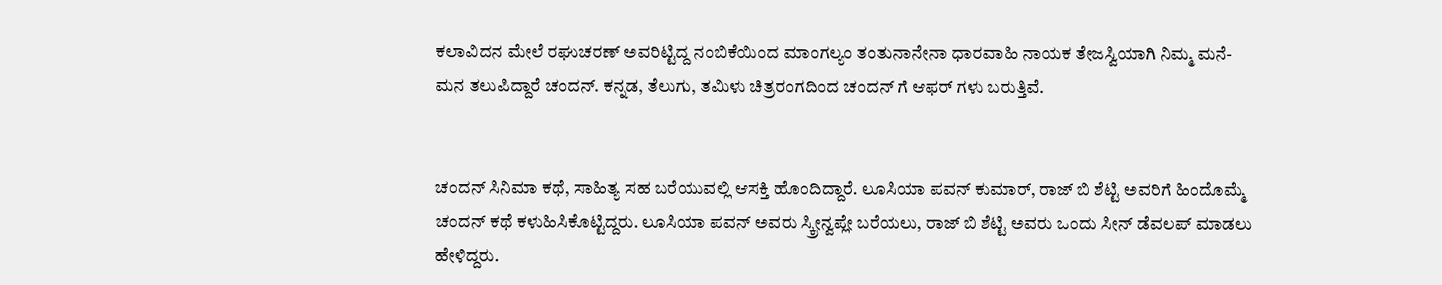ಕಲಾವಿದನ ಮೇಲೆ ರಘುಚರಣ್ ಅವರಿಟ್ಟಿದ್ದ ನಂಬಿಕೆಯಿಂದ ಮಾಂಗಲ್ಯಂ ತಂತುನಾನೇನಾ ಧಾರವಾಹಿ ನಾಯಕ ತೇಜಸ್ವಿಯಾಗಿ ನಿಮ್ಮ ಮನೆ-ಮನ ತಲುಪಿದ್ದಾರೆ ಚಂದನ್. ಕನ್ನಡ, ತೆಲುಗು, ತಮಿಳು ಚಿತ್ರರಂಗದಿಂದ ಚಂದನ್ ಗೆ ಆಫರ್ ಗಳು ಬರುತ್ತಿವೆ.


ಚಂದನ್ ಸಿನಿಮಾ ಕಥೆ, ಸಾಹಿತ್ಯ ಸಹ ಬರೆಯುವಲ್ಲಿ ಆಸಕ್ತಿ ಹೊಂದಿದ್ದಾರೆ. ಲೂಸಿಯಾ ಪವನ್ ಕುಮಾರ್, ರಾಜ್ ಬಿ ಶೆಟ್ಟಿ ಅವರಿಗೆ ಹಿಂದೊಮ್ಮೆ ಚಂದನ್ ಕಥೆ ಕಳುಹಿಸಿಕೊಟ್ಟಿದ್ದರು. ಲೂಸಿಯಾ ಪವನ್ ಅವರು ಸ್ಕ್ರೀನ್ವಪ್ಲೇ ಬರೆಯಲು, ರಾಜ್ ಬಿ ಶೆಟ್ಟಿ ಅವರು ಒಂದು ಸೀನ್ ಡೆವಲಪ್ ಮಾಡಲು ಹೇಳಿದ್ದರು.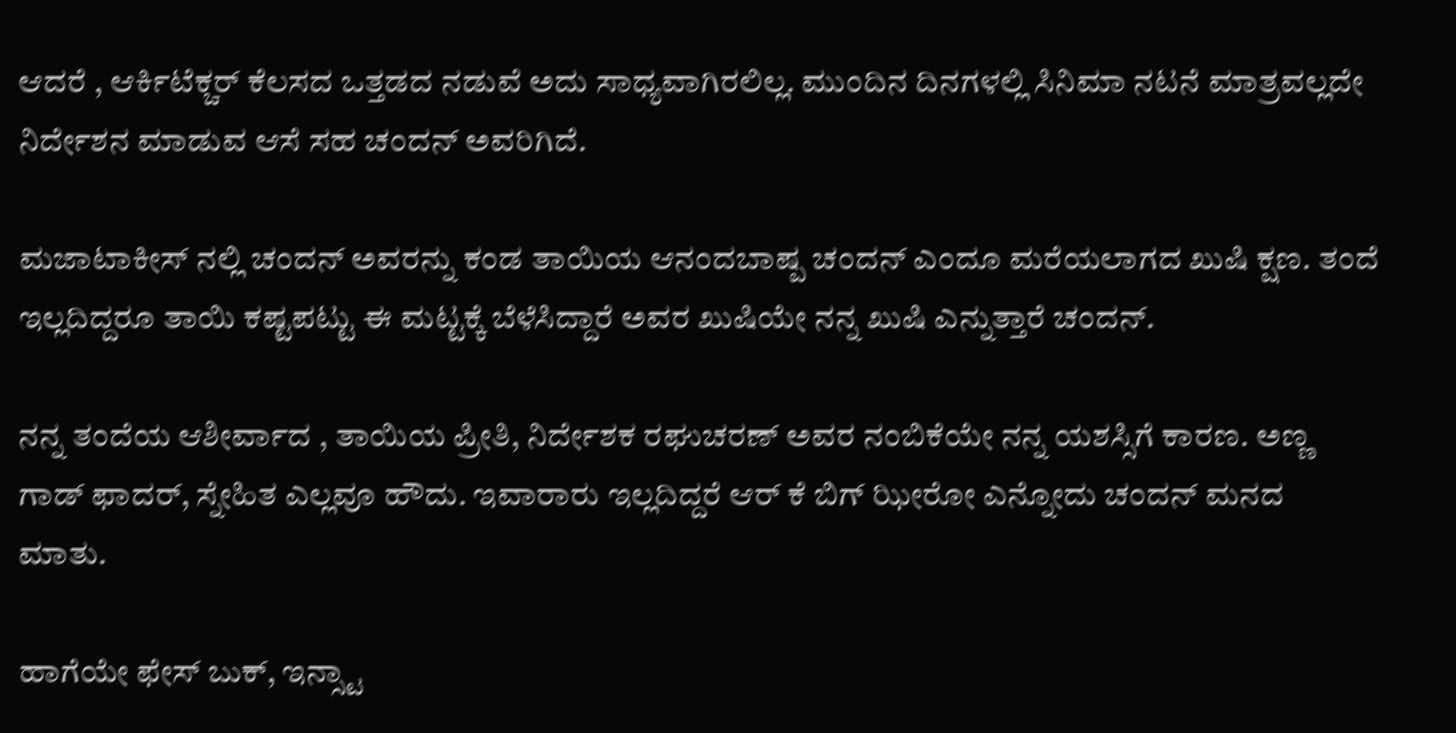ಆದರೆ , ಆರ್ಕಿಟೆಕ್ಚರ್ ಕೆಲಸದ ಒತ್ತಡದ ನಡುವೆ ಅದು ಸಾಧ್ಯವಾಗಿರಲಿಲ್ಲ. ಮುಂದಿನ ದಿನಗಳಲ್ಲಿ ಸಿನಿಮಾ ನಟನೆ ಮಾತ್ರವಲ್ಲದೇ ನಿರ್ದೇಶನ ಮಾಡುವ ಆಸೆ ಸಹ ಚಂದನ್ ಅವರಿಗಿದೆ.

ಮಜಾಟಾಕೀಸ್ ನಲ್ಲಿ ಚಂದನ್ ಅವರನ್ನು ಕಂಡ ತಾಯಿಯ ಆನಂದಬಾಷ್ಪ ಚಂದನ್ ಎಂದೂ ಮರೆಯಲಾಗದ ಖುಷಿ ಕ್ಷಣ. ತಂದೆ ಇಲ್ಲದಿದ್ದರೂ ತಾಯಿ ಕಷ್ಟಪಟ್ಟು ಈ ಮಟ್ಟಕ್ಕೆ ಬೆಳೆಸಿದ್ದಾರೆ ಅವರ ಖುಷಿಯೇ ನನ್ನ ಖುಷಿ ಎನ್ನುತ್ತಾರೆ ಚಂದನ್.

ನನ್ನ ತಂದೆಯ ಆಶೀರ್ವಾದ , ತಾಯಿಯ ಪ್ರೀತಿ, ನಿರ್ದೇಶಕ ರಘುಚರಣ್ ಅವರ ನಂಬಿಕೆಯೇ ನನ್ನ ಯಶಸ್ಸಿಗೆ ಕಾರಣ. ಅಣ್ಣ ಗಾಡ್ ಫಾದರ್, ಸ್ನೇಹಿತ ಎಲ್ಲವೂ ಹೌದು. ಇವಾರಾರು ಇಲ್ಲದಿದ್ದರೆ ಆರ್ ಕೆ ಬಿಗ್ ಝೀರೋ ಎನ್ನೋದು ಚಂದನ್ ಮನದ ಮಾತು.

ಹಾಗೆಯೇ ಫೇಸ್ ಬುಕ್, ಇನ್ಸ್ಟಾ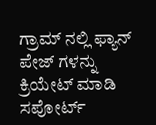ಗ್ರಾಮ್ ನಲ್ಲಿ ಫ್ಯಾನ್ ಪೇಜ್ ಗಳನ್ನು ಕ್ರಿಯೇಟ್ ಮಾಡಿ ಸಪೋರ್ಟ್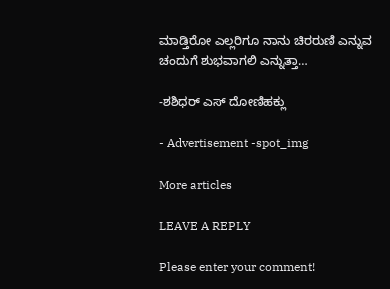ಮಾಡ್ತಿರೋ ಎಲ್ಲರಿಗೂ ನಾನು ಚಿರರುಣಿ ಎನ್ನುವ ಚಂದುಗೆ ಶುಭವಾಗಲಿ ಎನ್ನುತ್ತಾ…

-ಶಶಿಧರ್ ಎಸ್ ದೋಣಿಹಕ್ಲು

- Advertisement -spot_img

More articles

LEAVE A REPLY

Please enter your comment!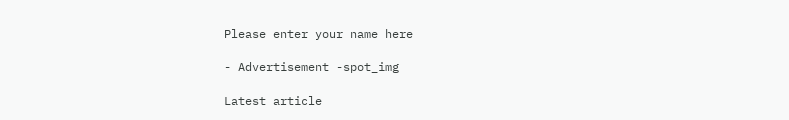Please enter your name here

- Advertisement -spot_img

Latest article